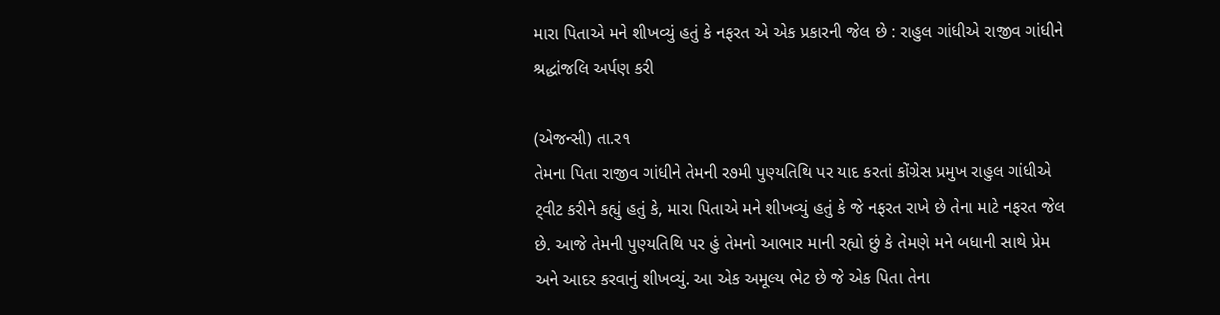મારા પિતાએ મને શીખવ્યું હતું કે નફરત એ એક પ્રકારની જેલ છે : રાહુલ ગાંધીએ રાજીવ ગાંધીને શ્રદ્ધાંજલિ અર્પણ કરી

(એજન્સી) તા.ર૧
તેમના પિતા રાજીવ ગાંધીને તેમની ર૭મી પુણ્યતિથિ પર યાદ કરતાં કોંગ્રેસ પ્રમુખ રાહુલ ગાંધીએ ટ્‌વીટ કરીને કહ્યું હતું કે, મારા પિતાએ મને શીખવ્યું હતું કે જે નફરત રાખે છે તેના માટે નફરત જેલ છે. આજે તેમની પુણ્યતિથિ પર હું તેમનો આભાર માની રહ્યો છું કે તેમણે મને બધાની સાથે પ્રેમ અને આદર કરવાનું શીખવ્યું. આ એક અમૂલ્ય ભેટ છે જે એક પિતા તેના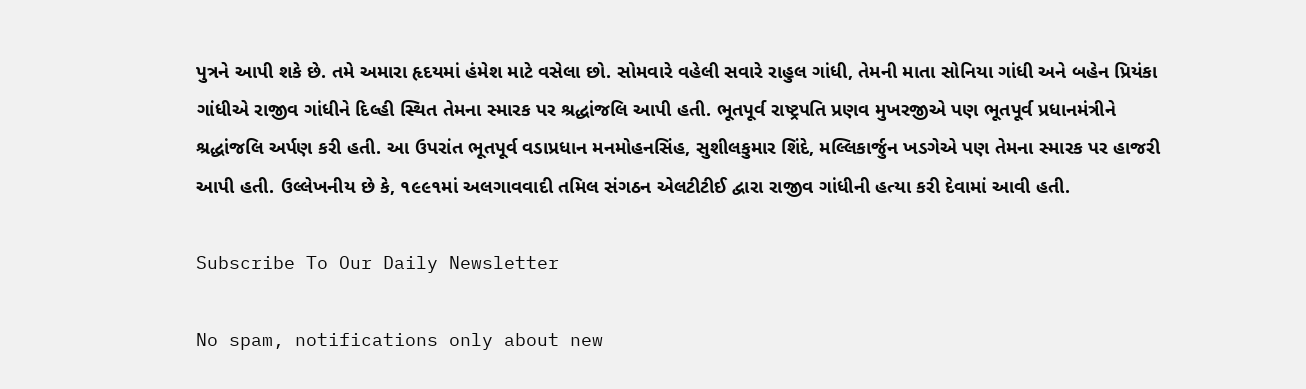પુત્રને આપી શકે છે. તમે અમારા હૃદયમાં હંમેશ માટે વસેલા છો. સોમવારે વહેલી સવારે રાહુલ ગાંધી, તેમની માતા સોનિયા ગાંધી અને બહેન પ્રિયંકા ગાંધીએ રાજીવ ગાંધીને દિલ્હી સ્થિત તેમના સ્મારક પર શ્રદ્ધાંજલિ આપી હતી. ભૂતપૂર્વ રાષ્ટ્રપતિ પ્રણવ મુખરજીએ પણ ભૂતપૂર્વ પ્રધાનમંત્રીને શ્રદ્ધાંજલિ અર્પણ કરી હતી. આ ઉપરાંત ભૂતપૂર્વ વડાપ્રધાન મનમોહનસિંહ, સુશીલકુમાર શિંદે, મલ્લિકાર્જુન ખડગેએ પણ તેમના સ્મારક પર હાજરી આપી હતી. ઉલ્લેખનીય છે કે, ૧૯૯૧માં અલગાવવાદી તમિલ સંગઠન એલટીટીઈ દ્વારા રાજીવ ગાંધીની હત્યા કરી દેવામાં આવી હતી.

Subscribe To Our Daily Newsletter

No spam, notifications only about new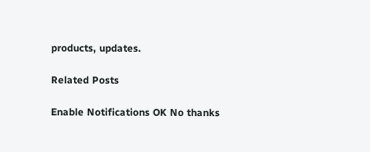products, updates.

Related Posts

Enable Notifications OK No thanks